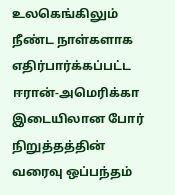உலகெங்கிலும் நீண்ட நாள்களாக எதிர்பார்க்கப்பட்ட ஈரான்-அமெரிக்கா இடையிலான போர் நிறுத்தத்தின் வரைவு ஒப்பந்தம்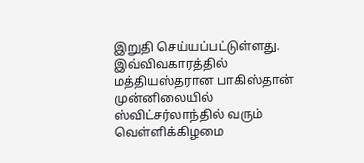இறுதி செய்யப்பட்டுள்ளது.
இவ்விவகாரத்தில் மத்தியஸ்தரான பாகிஸ்தான் முன்னிலையில் ஸ்விட்சர்லாந்தில் வரும் வெள்ளிக்கிழமை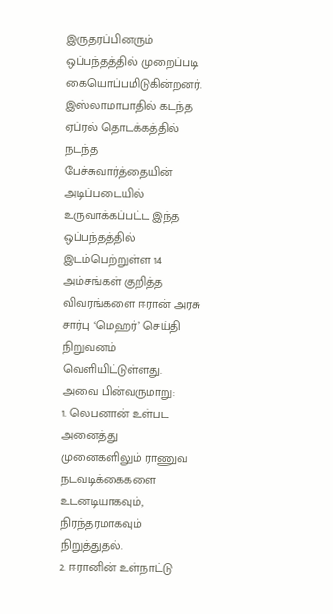இருதரப்பினரும் ஒப்பந்தத்தில் முறைப்படி கையொப்பமிடுகின்றனர்.
இஸ்லாமாபாதில் கடந்த ஏப்ரல் தொடக்கத்தில் நடந்த பேச்சுவார்த்தையின் அடிப்படையில் உருவாக்கப்பட்ட இந்த ஒப்பந்தத்தில் இடம்பெற்றுள்ள 14 அம்சங்கள் குறித்த விவரங்களை ஈரான் அரசு சார்பு ‘மெஹர்’ செய்தி நிறுவனம் வெளியிட்டுள்ளது. அவை பின்வருமாறு:
1. லெபனான் உள்பட அனைத்து முனைகளிலும் ராணுவ நடவடிக்கைகளை உடனடியாகவும், நிரந்தரமாகவும் நிறுத்துதல்.
2. ஈரானின் உள்நாட்டு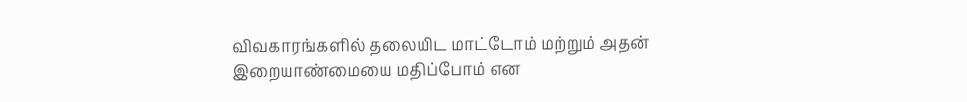விவகாரங்களில் தலையிட மாட்டோம் மற்றும் அதன் இறையாண்மையை மதிப்போம் என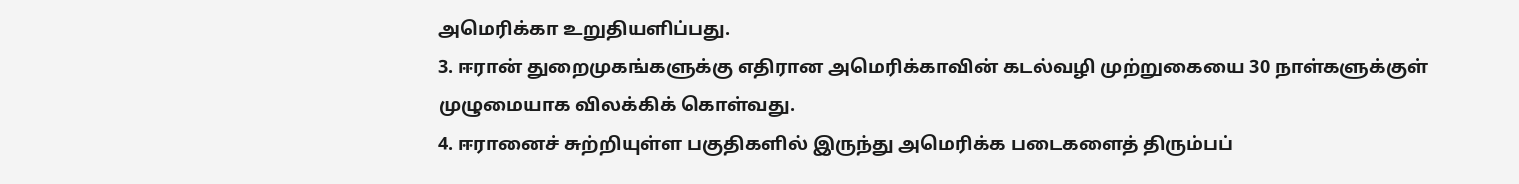அமெரிக்கா உறுதியளிப்பது.
3. ஈரான் துறைமுகங்களுக்கு எதிரான அமெரிக்காவின் கடல்வழி முற்றுகையை 30 நாள்களுக்குள் முழுமையாக விலக்கிக் கொள்வது.
4. ஈரானைச் சுற்றியுள்ள பகுதிகளில் இருந்து அமெரிக்க படைகளைத் திரும்பப்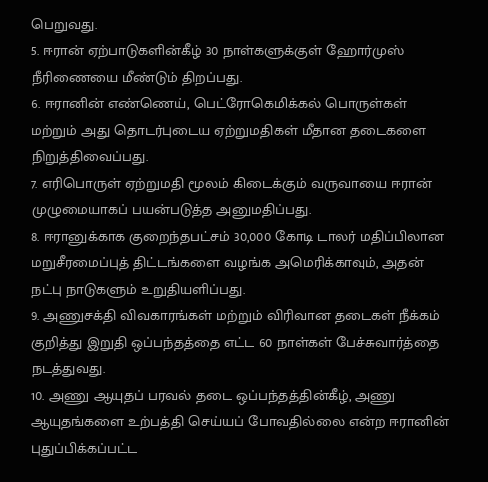பெறுவது.
5. ஈரான் ஏற்பாடுகளின்கீழ் 30 நாள்களுக்குள் ஹோர்முஸ் நீரிணையை மீண்டும் திறப்பது.
6. ஈரானின் எண்ணெய், பெட்ரோகெமிக்கல் பொருள்கள் மற்றும் அது தொடர்புடைய ஏற்றுமதிகள் மீதான தடைகளை நிறுத்திவைப்பது.
7. எரிபொருள் ஏற்றுமதி மூலம் கிடைக்கும் வருவாயை ஈரான் முழுமையாகப் பயன்படுத்த அனுமதிப்பது.
8. ஈரானுக்காக குறைந்தபட்சம் 30,000 கோடி டாலர் மதிப்பிலான மறுசீரமைப்புத் திட்டங்களை வழங்க அமெரிக்காவும், அதன் நட்பு நாடுகளும் உறுதியளிப்பது.
9. அணுசக்தி விவகாரங்கள் மற்றும் விரிவான தடைகள் நீக்கம் குறித்து இறுதி ஒப்பந்தத்தை எட்ட 60 நாள்கள் பேச்சுவார்த்தை நடத்துவது.
10. அணு ஆயுதப் பரவல் தடை ஒப்பந்தத்தின்கீழ், அணு ஆயுதங்களை உற்பத்தி செய்யப் போவதில்லை என்ற ஈரானின் புதுப்பிக்கப்பட்ட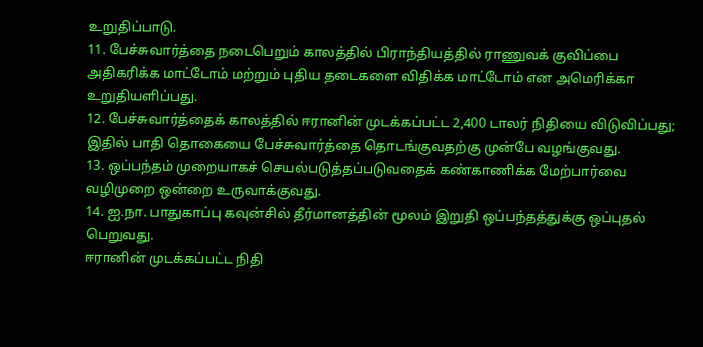உறுதிப்பாடு.
11. பேச்சுவார்த்தை நடைபெறும் காலத்தில் பிராந்தியத்தில் ராணுவக் குவிப்பை அதிகரிக்க மாட்டோம் மற்றும் புதிய தடைகளை விதிக்க மாட்டோம் என அமெரிக்கா உறுதியளிப்பது.
12. பேச்சுவார்த்தைக் காலத்தில் ஈரானின் முடக்கப்பட்ட 2,400 டாலர் நிதியை விடுவிப்பது; இதில் பாதி தொகையை பேச்சுவார்த்தை தொடங்குவதற்கு முன்பே வழங்குவது.
13. ஒப்பந்தம் முறையாகச் செயல்படுத்தப்படுவதைக் கண்காணிக்க மேற்பார்வை வழிமுறை ஒன்றை உருவாக்குவது.
14. ஐ.நா. பாதுகாப்பு கவுன்சில் தீர்மானத்தின் மூலம் இறுதி ஒப்பந்தத்துக்கு ஒப்புதல் பெறுவது.
ஈரானின் முடக்கப்பட்ட நிதி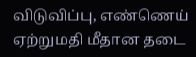விடுவிப்பு, எண்ணெய் ஏற்றுமதி மீதான தடை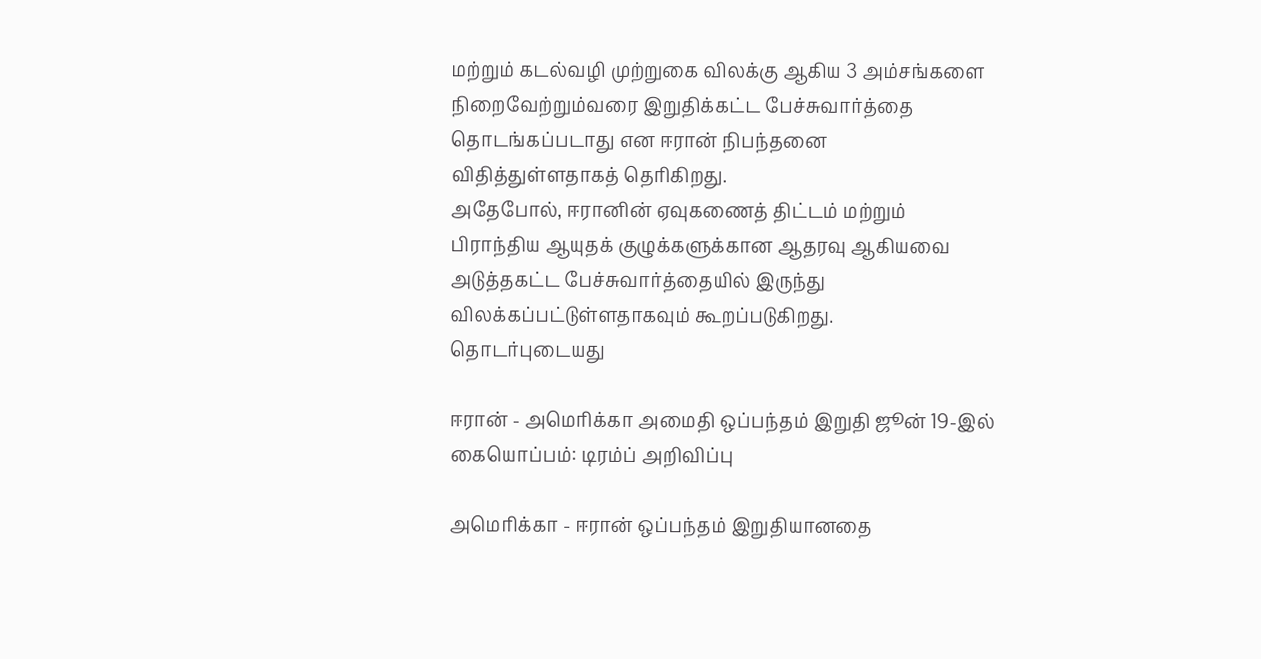மற்றும் கடல்வழி முற்றுகை விலக்கு ஆகிய 3 அம்சங்களை நிறைவேற்றும்வரை இறுதிக்கட்ட பேச்சுவார்த்தை தொடங்கப்படாது என ஈரான் நிபந்தனை விதித்துள்ளதாகத் தெரிகிறது.
அதேபோல், ஈரானின் ஏவுகணைத் திட்டம் மற்றும் பிராந்திய ஆயுதக் குழுக்களுக்கான ஆதரவு ஆகியவை அடுத்தகட்ட பேச்சுவார்த்தையில் இருந்து விலக்கப்பட்டுள்ளதாகவும் கூறப்படுகிறது.
தொடர்புடையது

ஈரான் - அமெரிக்கா அமைதி ஒப்பந்தம் இறுதி ஜூன் 19-இல் கையொப்பம்: டிரம்ப் அறிவிப்பு

அமெரிக்கா - ஈரான் ஒப்பந்தம் இறுதியானதை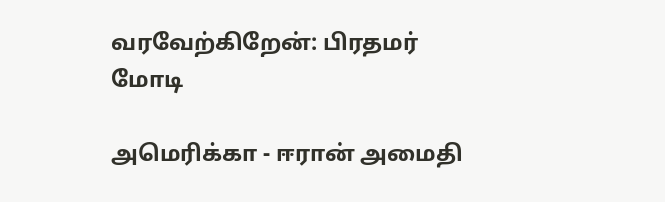வரவேற்கிறேன்: பிரதமர் மோடி

அமெரிக்கா - ஈரான் அமைதி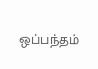ஒப்பந்தம்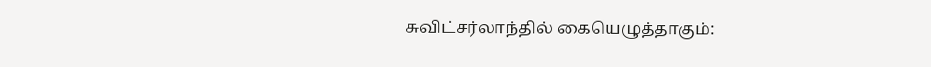சுவிட்சர்லாந்தில் கையெழுத்தாகும்: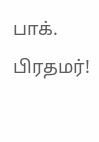பாக். பிரதமர்!